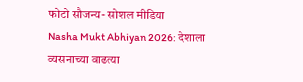फोटो सौजन्य- सोशल मीडिया
Nasha Mukt Abhiyan 2026: देशाला व्यसनाच्या वाढत्या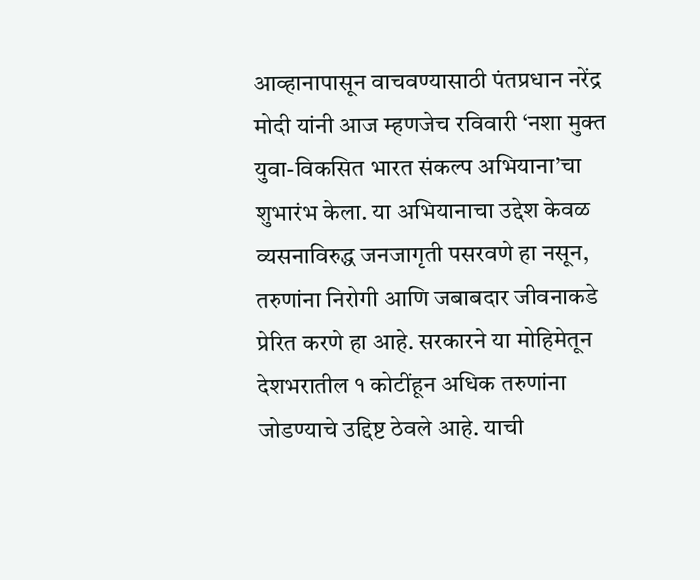आव्हानापासून वाचवण्यासाठी पंतप्रधान नरेंद्र मोदी यांनी आज म्हणजेच रविवारी ‘नशा मुक्त युवा-विकसित भारत संकल्प अभियाना’चा शुभारंभ केला. या अभियानाचा उद्देश केवळ व्यसनाविरुद्ध जनजागृती पसरवणे हा नसून, तरुणांना निरोगी आणि जबाबदार जीवनाकडे प्रेरित करणे हा आहे. सरकारने या मोहिमेतून देशभरातील १ कोटींहून अधिक तरुणांना जोडण्याचे उद्दिष्ट ठेवले आहे. याची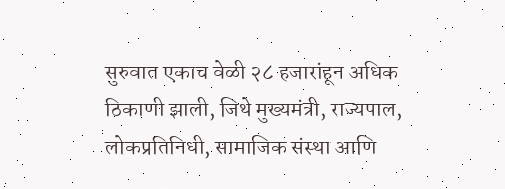सुरुवात एकाच वेळी २८ हजारांहून अधिक ठिकाणी झाली, जिथे मुख्यमंत्री, राज्यपाल, लोकप्रतिनिधी, सामाजिक संस्था आणि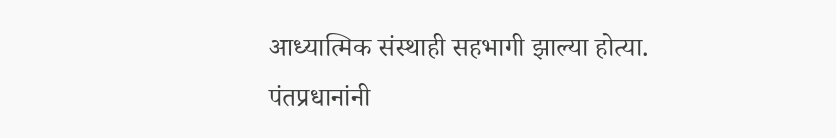आध्यात्मिक संस्थाही सहभागी झाल्या होत्या.
पंतप्रधानांनी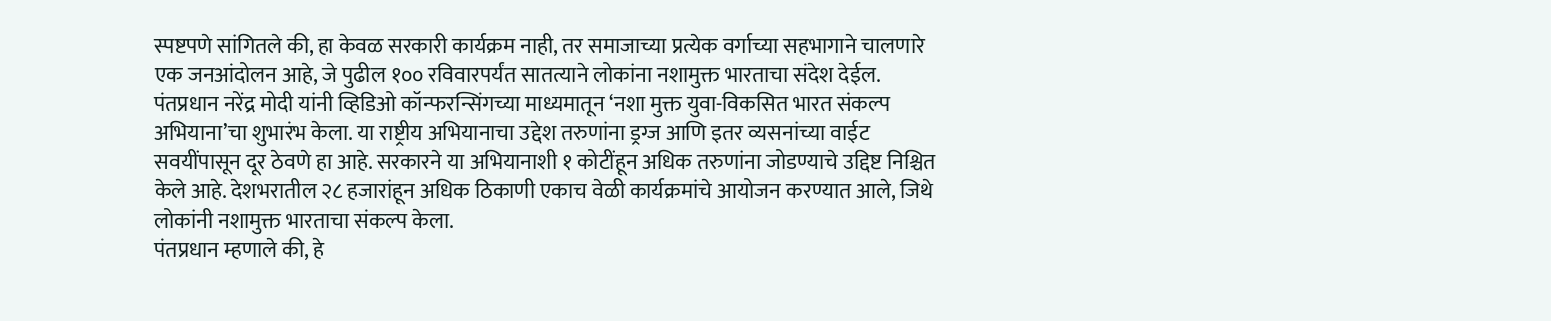स्पष्टपणे सांगितले की, हा केवळ सरकारी कार्यक्रम नाही, तर समाजाच्या प्रत्येक वर्गाच्या सहभागाने चालणारे एक जनआंदोलन आहे, जे पुढील १०० रविवारपर्यंत सातत्याने लोकांना नशामुक्त भारताचा संदेश देईल.
पंतप्रधान नरेंद्र मोदी यांनी व्हिडिओ कॉन्फरन्सिंगच्या माध्यमातून ‘नशा मुक्त युवा-विकसित भारत संकल्प अभियाना’चा शुभारंभ केला. या राष्ट्रीय अभियानाचा उद्देश तरुणांना ड्रग्ज आणि इतर व्यसनांच्या वाईट सवयींपासून दूर ठेवणे हा आहे. सरकारने या अभियानाशी १ कोटींहून अधिक तरुणांना जोडण्याचे उद्दिष्ट निश्चित केले आहे. देशभरातील २८ हजारांहून अधिक ठिकाणी एकाच वेळी कार्यक्रमांचे आयोजन करण्यात आले, जिथे लोकांनी नशामुक्त भारताचा संकल्प केला.
पंतप्रधान म्हणाले की, हे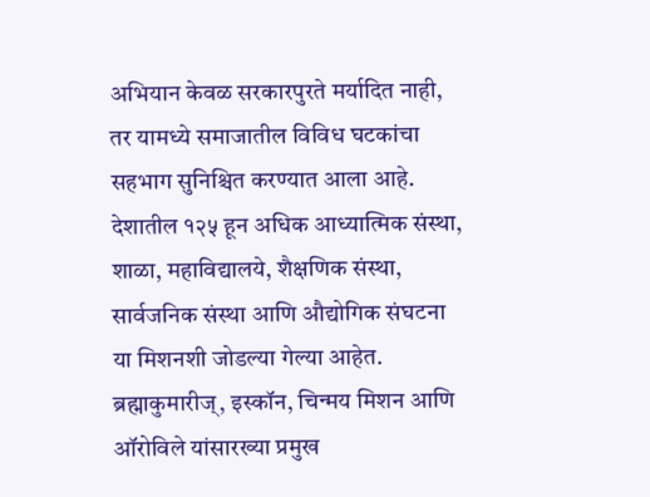अभियान केवळ सरकारपुरते मर्यादित नाही, तर यामध्ये समाजातील विविध घटकांचा सहभाग सुनिश्चित करण्यात आला आहे. देशातील १२५ हून अधिक आध्यात्मिक संस्था, शाळा, महाविद्यालये, शैक्षणिक संस्था, सार्वजनिक संस्था आणि औद्योगिक संघटना या मिशनशी जोडल्या गेल्या आहेत. ब्रह्माकुमारीज्, इस्कॉन, चिन्मय मिशन आणि ऑरोविले यांसारख्या प्रमुख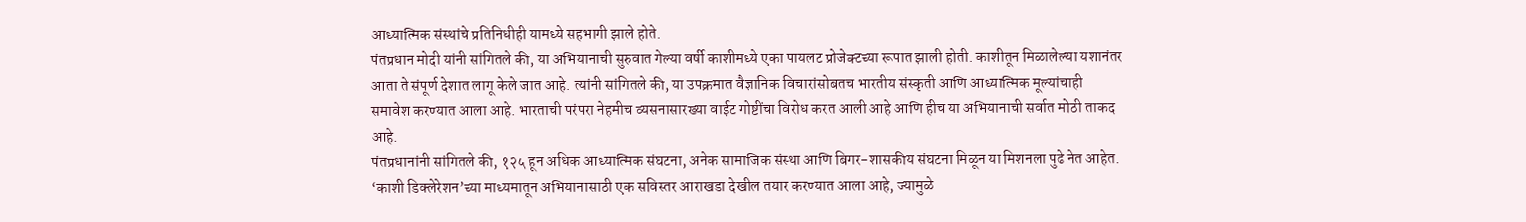आध्यात्मिक संस्थांचे प्रतिनिधीही यामध्ये सहभागी झाले होते.
पंतप्रधान मोदी यांनी सांगितले की, या अभियानाची सुरुवात गेल्या वर्षी काशीमध्ये एका पायलट प्रोजेक्टच्या रूपात झाली होती. काशीतून मिळालेल्या यशानंतर आता ते संपूर्ण देशात लागू केले जात आहे. त्यांनी सांगितले की, या उपक्रमात वैज्ञानिक विचारांसोबतच भारतीय संस्कृती आणि आध्यात्मिक मूल्यांचाही समावेश करण्यात आला आहे. भारताची परंपरा नेहमीच व्यसनासारख्या वाईट गोष्टींचा विरोध करत आली आहे आणि हीच या अभियानाची सर्वात मोठी ताकद आहे.
पंतप्रधानांनी सांगितले की, १२५ हून अधिक आध्यात्मिक संघटना, अनेक सामाजिक संस्था आणि बिगर-शासकीय संघटना मिळून या मिशनला पुढे नेत आहेत. ‘काशी डिक्लेरेशन’च्या माध्यमातून अभियानासाठी एक सविस्तर आराखडा देखील तयार करण्यात आला आहे, ज्यामुळे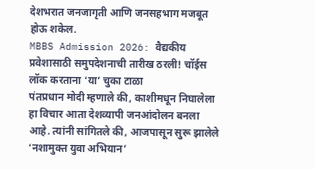देशभरात जनजागृती आणि जनसहभाग मजबूत होऊ शकेल.
MBBS Admission 2026: वैद्यकीय प्रवेशासाठी समुपदेशनाची तारीख ठरली! चॉईस लॉक करताना ‘या’ चुका टाळा
पंतप्रधान मोदी म्हणाले की, काशीमधून निघालेला हा विचार आता देशव्यापी जनआंदोलन बनला आहे. त्यांनी सांगितले की, आजपासून सुरू झालेले ‘नशामुक्त युवा अभियान’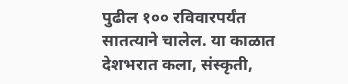पुढील १०० रविवारपर्यंत सातत्याने चालेल. या काळात देशभरात कला, संस्कृती,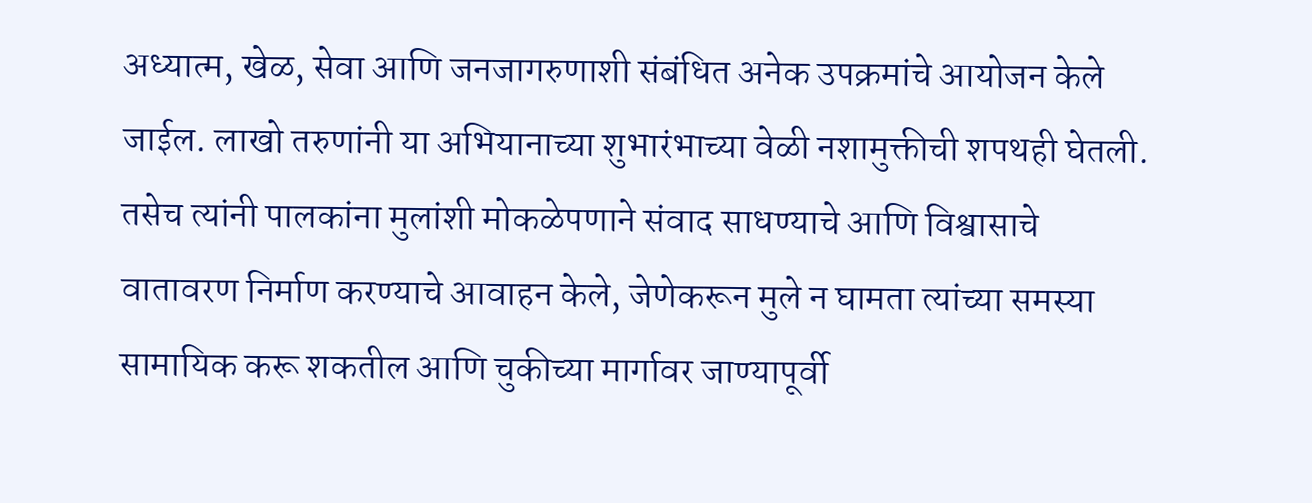अध्यात्म, खेळ, सेवा आणि जनजागरुणाशी संबंधित अनेक उपक्रमांचे आयोजन केले जाईल. लाखो तरुणांनी या अभियानाच्या शुभारंभाच्या वेळी नशामुक्तीची शपथही घेतली.
तसेच त्यांनी पालकांना मुलांशी मोकळेपणाने संवाद साधण्याचे आणि विश्वासाचे वातावरण निर्माण करण्याचे आवाहन केले, जेणेकरून मुले न घामता त्यांच्या समस्या सामायिक करू शकतील आणि चुकीच्या मार्गावर जाण्यापूर्वी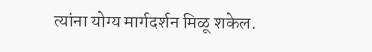त्यांना योग्य मार्गदर्शन मिळू शकेल.